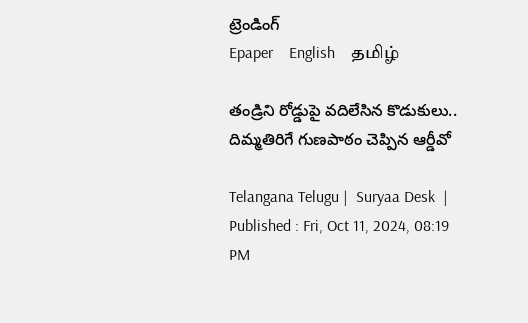ట్రెండింగ్
Epaper    English    தமிழ்

తండ్రిని రోడ్డుపై వదిలేసిన కొడుకులు.. దిమ్మతిరిగే గుణపాఠం చెప్పిన ఆర్డీవో

Telangana Telugu |  Suryaa Desk  | Published : Fri, Oct 11, 2024, 08:19 PM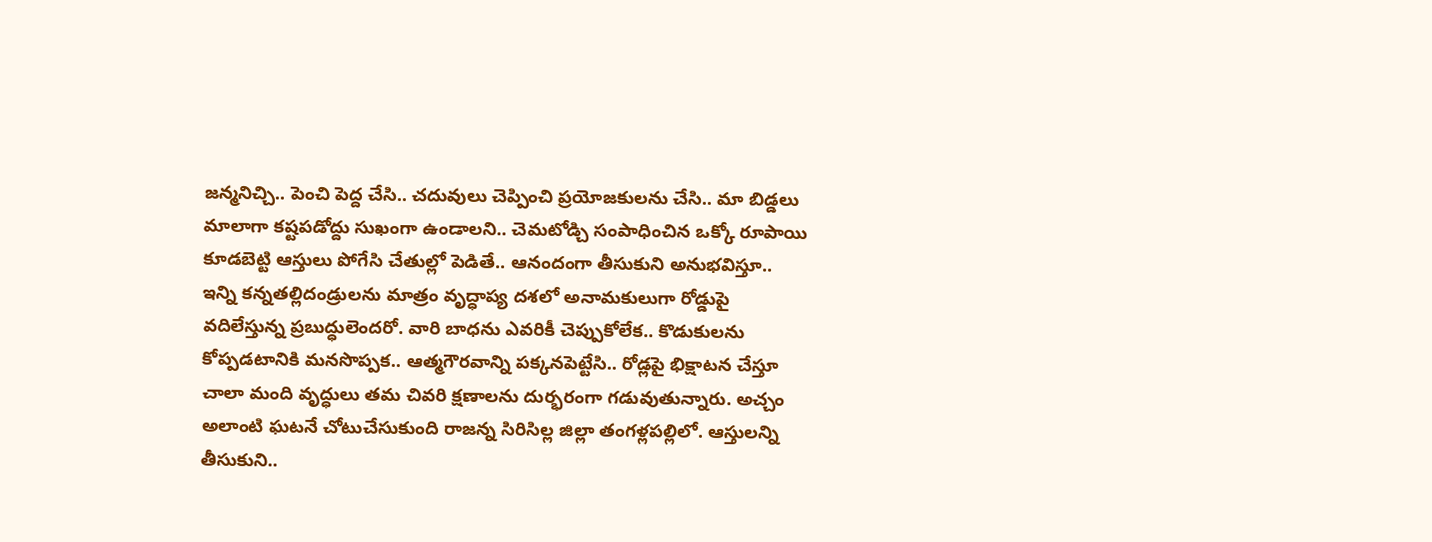జన్మనిచ్చి.. పెంచి పెద్ద చేసి.. చదువులు చెప్పించి ప్రయోజకులను చేసి.. మా బిడ్డలు మాలాగా కష్టపడోద్దు సుఖంగా ఉండాలని.. చెమటోడ్చి సంపాధించిన ఒక్కో రూపాయి కూడబెట్టి ఆస్తులు పోగేసి చేతుల్లో పెడితే.. ఆనందంగా తీసుకుని అనుభవిస్తూ.. ఇన్ని కన్నతల్లిదండ్రులను మాత్రం వృద్ధాప్య దశలో అనామకులుగా రోడ్డుపై వదిలేస్తున్న ప్రబుద్ధులెందరో. వారి బాధను ఎవరికీ చెప్పుకోలేక.. కొడుకులను కోప్పడటానికి మనసొప్పక.. ఆత్మగౌరవాన్ని పక్కనపెట్టేసి.. రోడ్లపై భిక్షాటన చేస్తూ చాలా మంది వృద్ధులు తమ చివరి క్షణాలను దుర్భరంగా గడువుతున్నారు. అచ్చం అలాంటి ఘటనే చోటుచేసుకుంది రాజన్న సిరిసిల్ల జిల్లా తంగళ్లపల్లిలో. ఆస్తులన్ని తీసుకుని..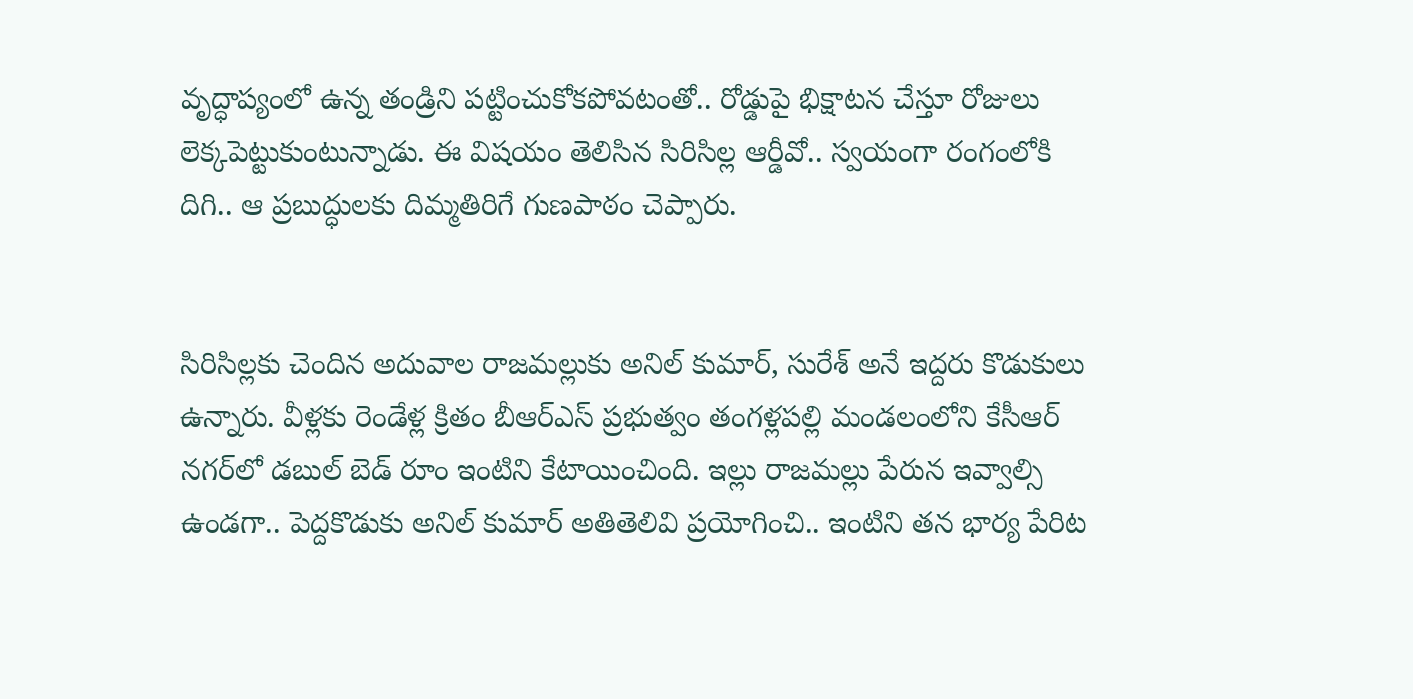వృద్ధాప్యంలో ఉన్న తండ్రిని పట్టించుకోకపోవటంతో.. రోడ్డుపై భిక్షాటన చేస్తూ రోజులు లెక్కపెట్టుకుంటున్నాడు. ఈ విషయం తెలిసిన సిరిసిల్ల ఆర్డీవో.. స్వయంగా రంగంలోకి దిగి.. ఆ ప్రబుద్ధులకు దిమ్మతిరిగే గుణపాఠం చెప్పారు.


సిరిసిల్లకు చెందిన అదువాల రాజమల్లుకు అనిల్ కుమార్, సురేశ్ అనే ఇద్దరు కొడుకులు ఉన్నారు. వీళ్లకు రెండేళ్ల క్రితం బీఆర్ఎస్ ప్రభుత్వం తంగళ్లపల్లి మండలంలోని కేసీఆర్‌ నగర్‌లో డబుల్ బెడ్ రూం ఇంటిని కేటాయించింది. ఇల్లు రాజమల్లు పేరున ఇవ్వాల్సి ఉండగా.. పెద్దకొడుకు అనిల్ కుమార్ అతితెలివి ప్రయోగించి.. ఇంటిని తన భార్య పేరిట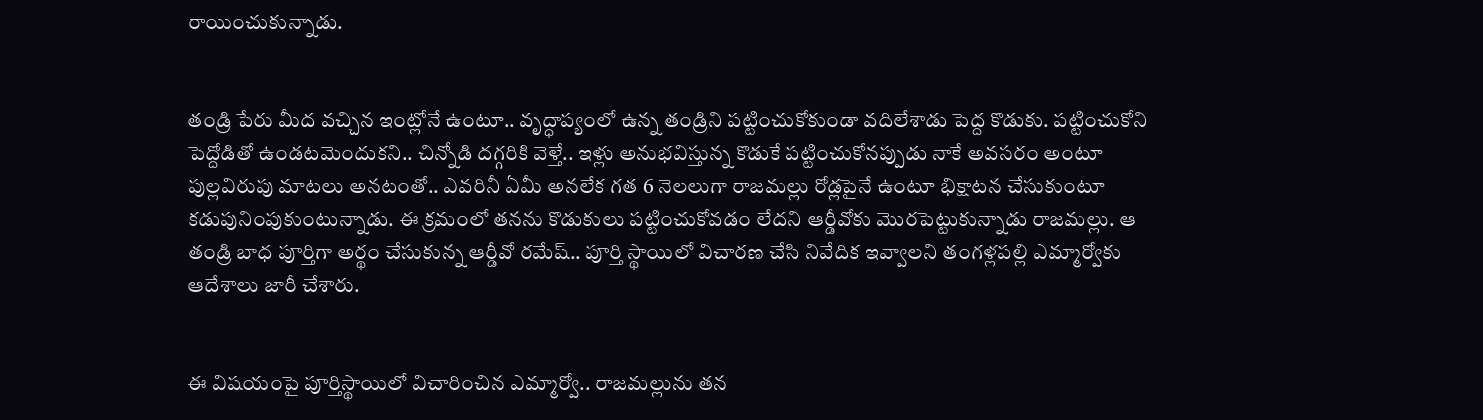రాయించుకున్నాడు.


తండ్రి పేరు మీద వచ్చిన ఇంట్లోనే ఉంటూ.. వృద్ధాప్యంలో ఉన్న తండ్రిని పట్టించుకోకుండా వదిలేశాడు పెద్ద కొడుకు. పట్టించుకోని పెద్దోడితో ఉండటమెందుకని.. చిన్నోడి దగ్గరికి వెళ్తే.. ఇళ్లు అనుభవిస్తున్న కొడుకే పట్టించుకోనప్పుడు నాకే అవసరం అంటూ పుల్లవిరుపు మాటలు అనటంతో.. ఎవరినీ ఏమీ అనలేక గత 6 నెలలుగా రాజమల్లు రోడ్లపైనే ఉంటూ భిక్షాటన చేసుకుంటూ కడుపునింపుకుంటున్నాడు. ఈ క్రమంలో తనను కొడుకులు పట్టించుకోవడం లేదని ఆర్డీవోకు మొరపెట్టుకున్నాడు రాజమల్లు. ఆ తండ్రి బాధ పూర్తిగా అర్థం చేసుకున్న ఆర్డీవో రమేష్.. పూర్తి స్థాయిలో విచారణ చేసి నివేదిక ఇవ్వాలని తంగళ్లపల్లి ఎమ్మార్వోకు ఆదేశాలు జారీ చేశారు.


ఈ విషయంపై పూర్తిస్థాయిలో విచారించిన ఎమ్మార్వో.. రాజమల్లును తన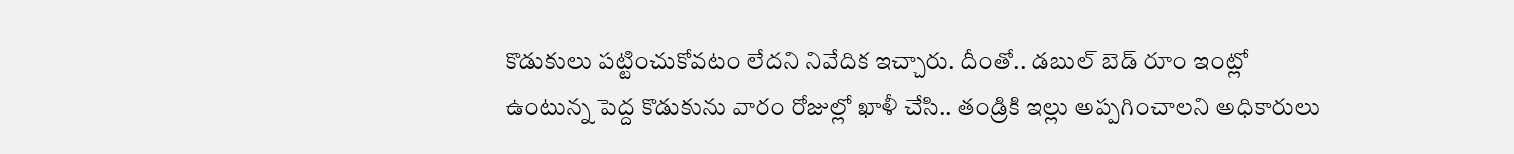కొడుకులు పట్టించుకోవటం లేదని నివేదిక ఇచ్చారు. దీంతో.. డబుల్ బెడ్ రూం ఇంట్లో ఉంటున్న పెద్ద కొడుకును వారం రోజుల్లో ఖాళీ చేసి.. తండ్రికి ఇల్లు అప్పగించాలని అధికారులు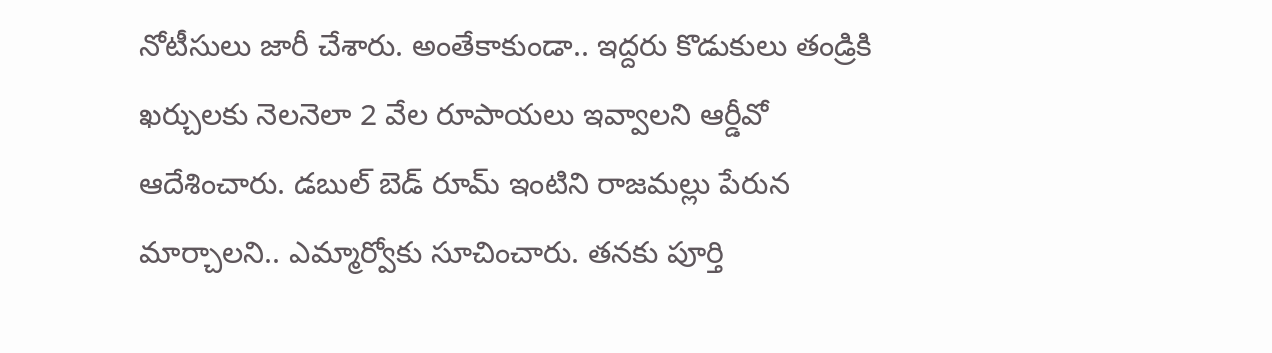నోటీసులు జారీ చేశారు. అంతేకాకుండా.. ఇద్దరు కొడుకులు తండ్రికి ఖర్చులకు నెలనెలా 2 వేల రూపాయలు ఇవ్వాలని ఆర్డీవో ఆదేశించారు. డబుల్ బెడ్ రూమ్ ఇంటిని రాజమల్లు పేరున మార్చాలని.. ఎమ్మార్వోకు సూచించారు. తనకు పూర్తి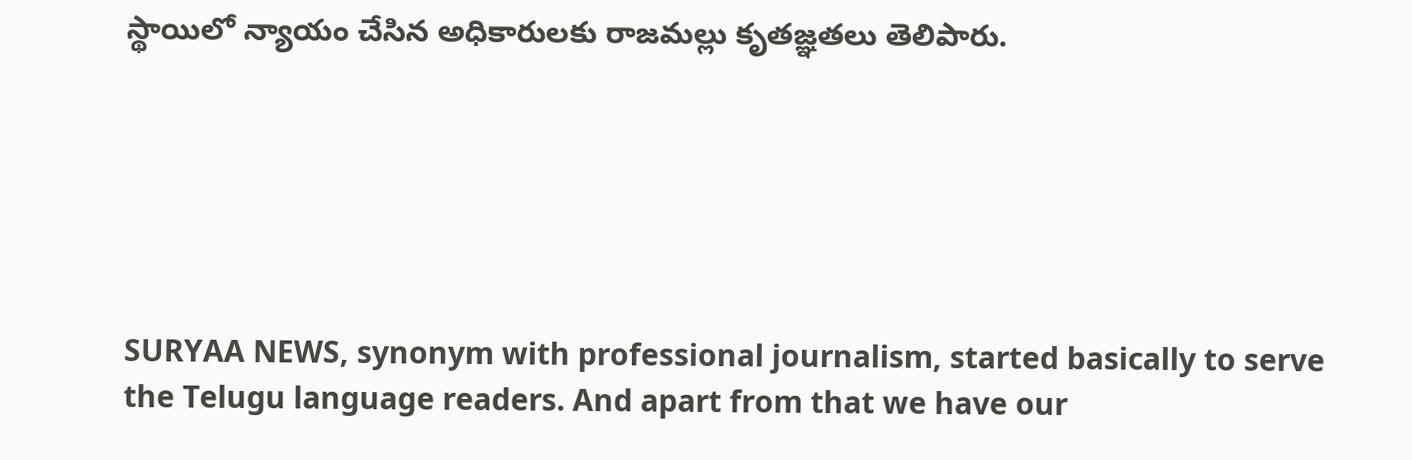స్థాయిలో న్యాయం చేసిన అధికారులకు రాజమల్లు కృతజ్ఞతలు తెలిపారు.






SURYAA NEWS, synonym with professional journalism, started basically to serve the Telugu language readers. And apart from that we have our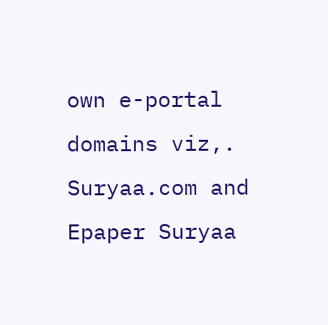own e-portal domains viz,. Suryaa.com and Epaper Suryaa